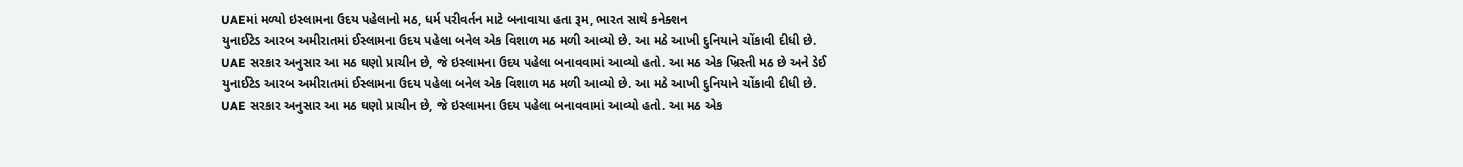UAEમાં મળ્યો ઇસ્લામના ઉદય પહેલાનો મઠ, ધર્મ પરીવર્તન માટે બનાવાયા હતા રૂમ, ભારત સાથે કનેક્શન
યુનાઈટેડ આરબ અમીરાતમાં ઈસ્લામના ઉદય પહેલા બનેલ એક વિશાળ મઠ મળી આવ્યો છે. આ મઠે આખી દુનિયાને ચોંકાવી દીધી છે. UAE સરકાર અનુસાર આ મઠ ઘણો પ્રાચીન છે, જે ઇસ્લામના ઉદય પહેલા બનાવવામાં આવ્યો હતો. આ મઠ એક ખ્રિસ્તી મઠ છે અને ડેઈ
યુનાઈટેડ આરબ અમીરાતમાં ઈસ્લામના ઉદય પહેલા બનેલ એક વિશાળ મઠ મળી આવ્યો છે. આ મઠે આખી દુનિયાને ચોંકાવી દીધી છે. UAE સરકાર અનુસાર આ મઠ ઘણો પ્રાચીન છે, જે ઇસ્લામના ઉદય પહેલા બનાવવામાં આવ્યો હતો. આ મઠ એક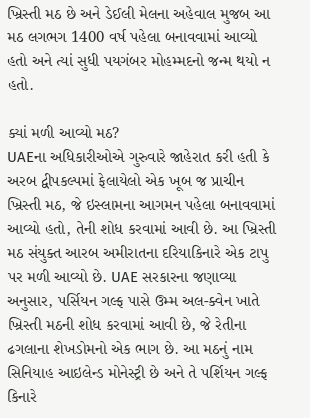ખ્રિસ્તી મઠ છે અને ડેઈલી મેલના અહેવાલ મુજબ આ મઠ લગભગ 1400 વર્ષ પહેલા બનાવવામાં આવ્યો હતો અને ત્યાં સુધી પયગંબર મોહમ્મદનો જન્મ થયો ન હતો.

ક્યાં મળી આવ્યો મઠ?
UAEના અધિકારીઓએ ગુરુવારે જાહેરાત કરી હતી કે અરબ દ્વીપકલ્પમાં ફેલાયેલો એક ખૂબ જ પ્રાચીન ખ્રિસ્તી મઠ, જે ઇસ્લામના આગમન પહેલા બનાવવામાં આવ્યો હતો, તેની શોધ કરવામાં આવી છે. આ ખ્રિસ્તી મઠ સંયુક્ત આરબ અમીરાતના દરિયાકિનારે એક ટાપુ પર મળી આવ્યો છે. UAE સરકારના જણાવ્યા અનુસાર, પર્સિયન ગલ્ફ પાસે ઉમ્મ અલ-ક્વેન ખાતે ખ્રિસ્તી મઠની શોધ કરવામાં આવી છે, જે રેતીના ઢગલાના શેખડોમનો એક ભાગ છે. આ મઠનું નામ સિનિયાહ આઇલેન્ડ મોનેસ્ટ્રી છે અને તે પર્શિયન ગલ્ફ કિનારે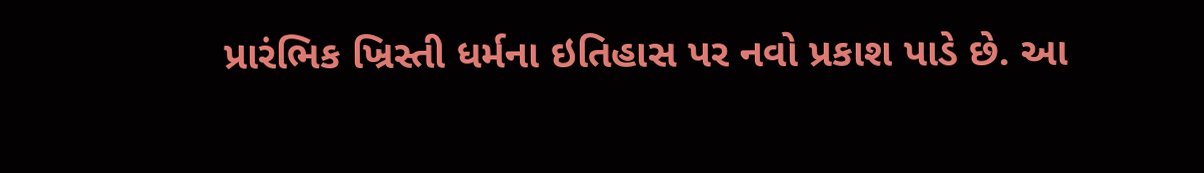પ્રારંભિક ખ્રિસ્તી ધર્મના ઇતિહાસ પર નવો પ્રકાશ પાડે છે. આ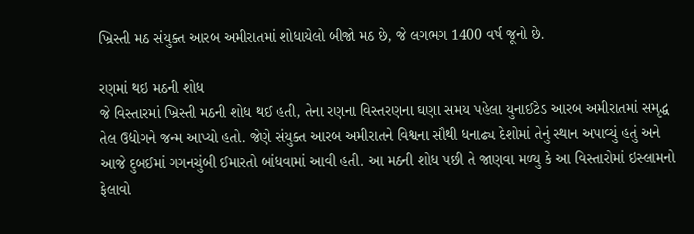ખ્રિસ્તી મઠ સંયુક્ત આરબ અમીરાતમાં શોધાયેલો બીજો મઠ છે, જે લગભગ 1400 વર્ષ જૂનો છે.

રણમાં થઇ મઠની શોધ
જે વિસ્તારમાં ખ્રિસ્તી મઠની શોધ થઈ હતી, તેના રણના વિસ્તરણના ઘણા સમય પહેલા યુનાઈટેડ આરબ અમીરાતમાં સમૃદ્ધ તેલ ઉદ્યોગને જન્મ આપ્યો હતો. જેણે સંયુક્ત આરબ અમીરાતને વિશ્વના સૌથી ધનાઢ્ય દેશોમાં તેનું સ્થાન અપાવ્યું હતું અને આજે દુબઈમાં ગગનચુંબી ઈમારતો બાંધવામાં આવી હતી. આ મઠની શોધ પછી તે જાણવા મળ્યુ કે આ વિસ્તારોમાં ઇસ્લામનો ફેલાવો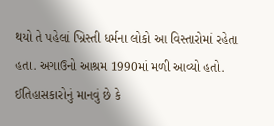થયો તે પહેલાં ખ્રિસ્તી ધર્મના લોકો આ વિસ્તારોમાં રહેતા હતા. અગાઉનો આશ્રમ 1990માં મળી આવ્યો હતો. ઈતિહાસકારોનું માનવું છે કે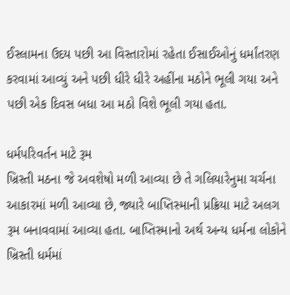ઈસ્લામના ઉદય પછી આ વિસ્તારોમાં રહેતા ઈસાઈઓનું ધર્માંતરણ કરવામાં આવ્યું અને પછી ધીરે ધીરે અહીંના મઠોને ભૂલી ગયા અને પછી એક દિવસ બધા આ મઠો વિશે ભૂલી ગયા હતા.

ધર્મપરિવર્તન માટે રૂમ
ખ્રિસ્તી મઠના જે અવશેષો મળી આવ્યા છે તે ગલિયારેનુમા ચર્ચના આકારમાં મળી આવ્યા છે, જ્યારે બાપ્તિસ્માની પ્રક્રિયા માટે અલગ રૂમ બનાવવામાં આવ્યા હતા. બાપ્તિસ્માનો અર્થ અન્ય ધર્મના લોકોને ખ્રિસ્તી ધર્મમાં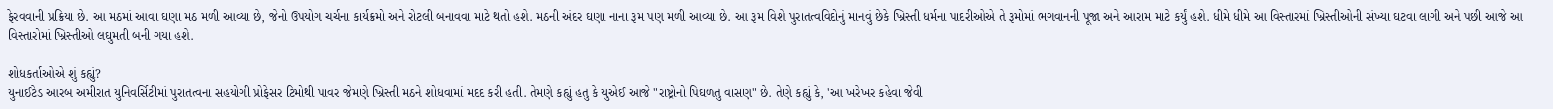ફેરવવાની પ્રક્રિયા છે. આ મઠમાં આવા ઘણા મઠ મળી આવ્યા છે, જેનો ઉપયોગ ચર્ચના કાર્યક્રમો અને રોટલી બનાવવા માટે થતો હશે. મઠની અંદર ઘણા નાના રૂમ પણ મળી આવ્યા છે. આ રૂમ વિશે પુરાતત્વવિદોનું માનવું છેકે ખ્રિસ્તી ધર્મના પાદરીઓએ તે રૂમોમાં ભગવાનની પૂજા અને આરામ માટે કર્યું હશે. ધીમે ધીમે આ વિસ્તારમાં ખ્રિસ્તીઓની સંખ્યા ઘટવા લાગી અને પછી આજે આ વિસ્તારોમાં ખ્રિસ્તીઓ લઘુમતી બની ગયા હશે.

શોધકર્તાઓએ શું કહ્યું?
યુનાઈટેડ આરબ અમીરાત યુનિવર્સિટીમાં પુરાતત્વના સહયોગી પ્રોફેસર ટિમોથી પાવર જેમણે ખ્રિસ્તી મઠને શોધવામાં મદદ કરી હતી. તેમણે કહ્યું હતુ કે યુએઈ આજે "રાષ્ટ્રોનો પિઘળતુ વાસણ" છે. તેણે કહ્યું કે, 'આ ખરેખર કહેવા જેવી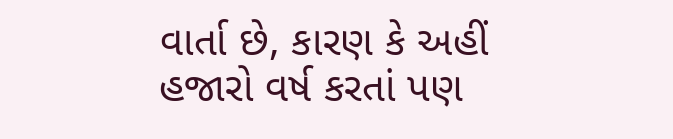વાર્તા છે, કારણ કે અહીં હજારો વર્ષ કરતાં પણ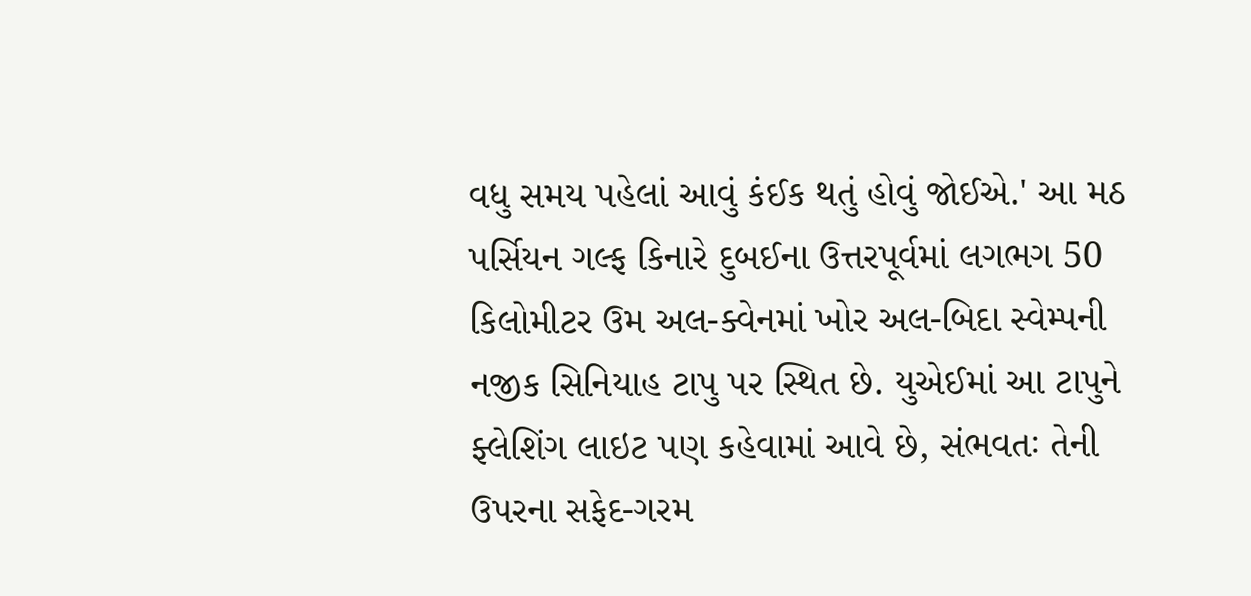વધુ સમય પહેલાં આવું કંઈક થતું હોવું જોઈએ.' આ મઠ પર્સિયન ગલ્ફ કિનારે દુબઈના ઉત્તરપૂર્વમાં લગભગ 50 કિલોમીટર ઉમ અલ-ક્વેનમાં ખોર અલ-બિદા સ્વેમ્પની નજીક સિનિયાહ ટાપુ પર સ્થિત છે. યુએઈમાં આ ટાપુને ફ્લેશિંગ લાઇટ પણ કહેવામાં આવે છે, સંભવતઃ તેની ઉપરના સફેદ-ગરમ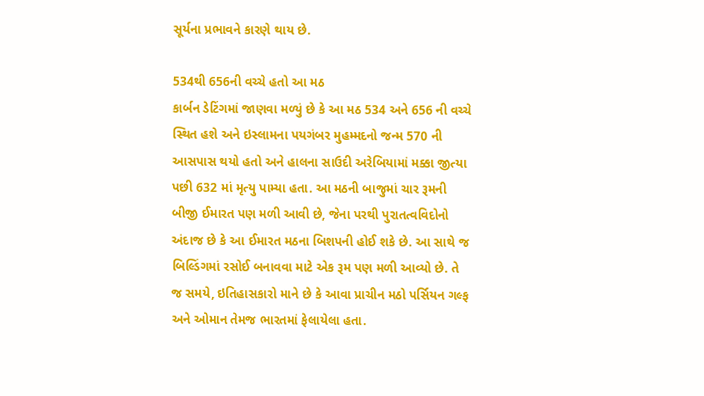સૂર્યના પ્રભાવને કારણે થાય છે.

534થી 656ની વચ્ચે હતો આ મઠ
કાર્બન ડેટિંગમાં જાણવા મળ્યું છે કે આ મઠ 534 અને 656 ની વચ્ચે સ્થિત હશે અને ઇસ્લામના પયગંબર મુહમ્મદનો જન્મ 570 ની આસપાસ થયો હતો અને હાલના સાઉદી અરેબિયામાં મક્કા જીત્યા પછી 632 માં મૃત્યુ પામ્યા હતા. આ મઠની બાજુમાં ચાર રૂમની બીજી ઈમારત પણ મળી આવી છે, જેના પરથી પુરાતત્વવિદોનો અંદાજ છે કે આ ઈમારત મઠના બિશપની હોઈ શકે છે. આ સાથે જ બિલ્ડિંગમાં રસોઈ બનાવવા માટે એક રૂમ પણ મળી આવ્યો છે. તે જ સમયે, ઇતિહાસકારો માને છે કે આવા પ્રાચીન મઠો પર્સિયન ગલ્ફ અને ઓમાન તેમજ ભારતમાં ફેલાયેલા હતા.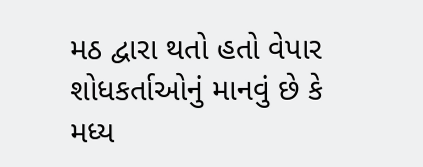મઠ દ્વારા થતો હતો વેપાર
શોધકર્તાઓનું માનવું છે કે મધ્ય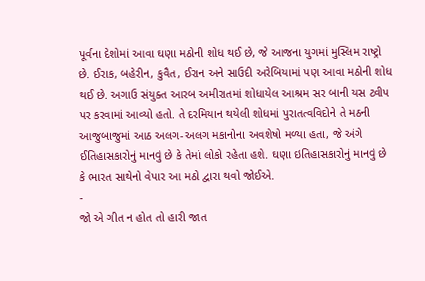પૂર્વના દેશોમાં આવા ઘણા મઠોની શોધ થઈ છે, જે આજના યુગમાં મુસ્લિમ રાષ્ટ્રો છે. ઈરાક, બહેરીન, કુવૈત, ઈરાન અને સાઉદી અરેબિયામાં પણ આવા મઠોની શોધ થઈ છે. અગાઉ સંયુક્ત આરબ અમીરાતમાં શોધાયેલ આશ્રમ સર બાની યસ ટ્વીપ પર કરવામાં આવ્યો હતો. તે દરમિયાન થયેલી શોધમાં પુરાતત્વવિદોને તે મઠની આજુબાજુમાં આઠ અલગ-અલગ મકાનોના અવશેષો મળ્યા હતા, જે અંગે ઈતિહાસકારોનું માનવું છે કે તેમાં લોકો રહેતા હશે. ઘણા ઇતિહાસકારોનું માનવું છે કે ભારત સાથેનો વેપાર આ મઠો દ્વારા થવો જોઈએ.
-
જો એ ગીત ન હોત તો હારી જાત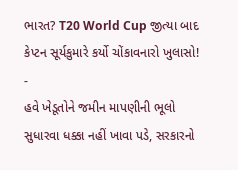ભારત? T20 World Cup જીત્યા બાદ કેપ્ટન સૂર્યકુમારે કર્યો ચોંકાવનારો ખુલાસો! -
હવે ખેડૂતોને જમીન માપણીની ભૂલો સુધારવા ધક્કા નહીં ખાવા પડે, સરકારનો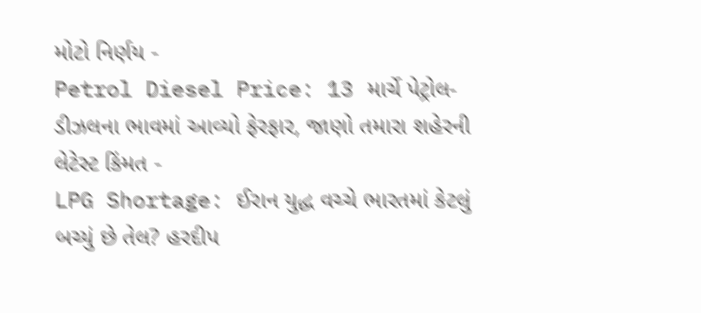મોટો નિર્ણય -
Petrol Diesel Price: 13 માર્ચે પેટ્રોલ-ડીઝલના ભાવમાં આવ્યો ફેરફાર, જાણો તમારા શહેરની લેટેસ્ટ કિંમત -
LPG Shortage: ઈરાન યુદ્ધ વચ્ચે ભારતમાં કેટલું બચ્યું છે તેલ? હરદીપ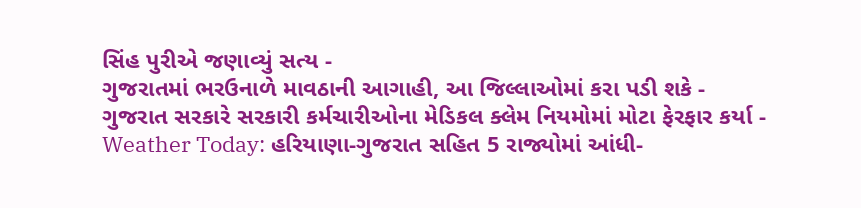સિંહ પુરીએ જણાવ્યું સત્ય -
ગુજરાતમાં ભરઉનાળે માવઠાની આગાહી, આ જિલ્લાઓમાં કરા પડી શકે -
ગુજરાત સરકારે સરકારી કર્મચારીઓના મેડિકલ ક્લેમ નિયમોમાં મોટા ફેરફાર કર્યા -
Weather Today: હરિયાણા-ગુજરાત સહિત 5 રાજ્યોમાં આંધી-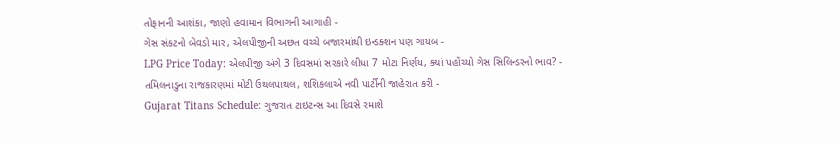તોફાનની આશંકા, જાણો હવામાન વિભાગની આગાહી -
ગેસ સંકટનો બેવડો માર, એલપીજીની અછત વચ્ચે બજારમાંથી ઇન્ડક્શન પણ ગાયબ -
LPG Price Today: એલપીજી અંગે 3 દિવસમાં સરકારે લીધા 7 મોટા નિર્ણય, ક્યાં પહોંચ્યો ગેસ સિલિન્ડરનો ભાવ? -
તમિલનાડુના રાજકારણમાં મોટી ઉથલપાથલ, શશિકલાએ નવી પાર્ટીની જાહેરાત કરી -
Gujarat Titans Schedule: ગુજરાત ટાઇટન્સ આ દિવસે રમાશે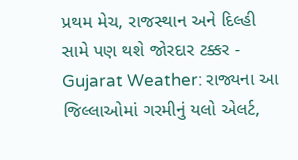પ્રથમ મેચ, રાજસ્થાન અને દિલ્હી સામે પણ થશે જોરદાર ટક્કર -
Gujarat Weather: રાજ્યના આ જિલ્લાઓમાં ગરમીનું યલો એલર્ટ,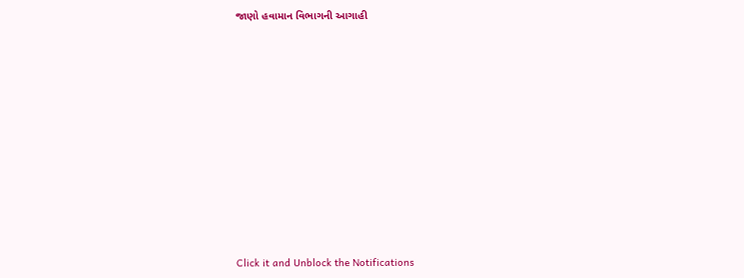જાણો હવામાન વિભાગની આગાહી












Click it and Unblock the Notifications